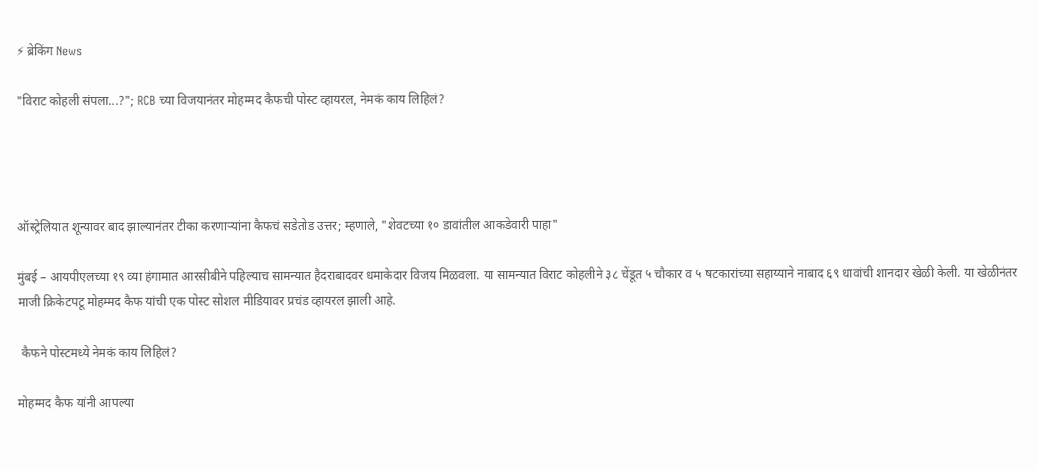⚡ ब्रेकिंग News

"विराट कोहली संपला...?"; RCB च्या विजयानंतर मोहम्मद कैफची पोस्ट व्हायरल, नेमकं काय लिहिलं?




ऑस्ट्रेलियात शून्यावर बाद झाल्यानंतर टीका करणाऱ्यांना कैफचं सडेतोड उत्तर; म्हणाले, "शेवटच्या १० डावांतील आकडेवारी पाहा"

मुंबई – आयपीएलच्या १९ व्या हंगामात आरसीबीने पहिल्याच सामन्यात हैदराबादवर धमाकेदार विजय मिळवला. या सामन्यात विराट कोहलीने ३८ चेंडूत ५ चौकार व ५ षटकारांच्या सहाय्याने नाबाद ६९ धावांची शानदार खेळी केली. या खेळीनंतर माजी क्रिकेटपटू मोहम्मद कैफ यांची एक पोस्ट सोशल मीडियावर प्रचंड व्हायरल झाली आहे.

 कैफने पोस्टमध्ये नेमकं काय लिहिलं?

मोहम्मद कैफ यांनी आपल्या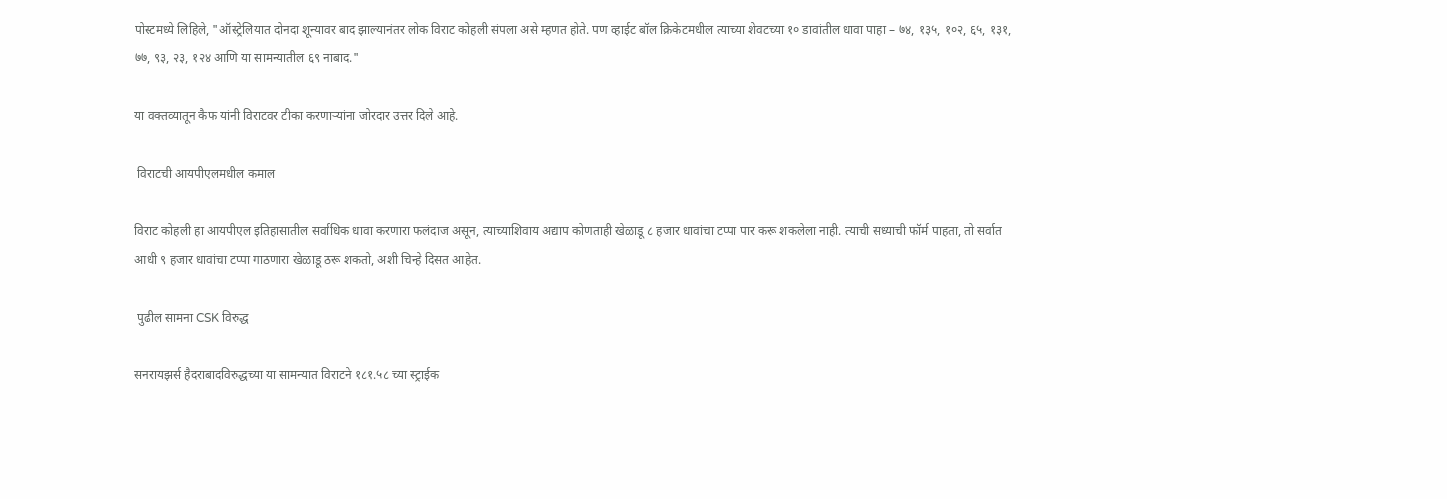पोस्टमध्ये लिहिले, "ऑस्ट्रेलियात दोनदा शून्यावर बाद झाल्यानंतर लोक विराट कोहली संपला असे म्हणत होते. पण व्हाईट बॉल क्रिकेटमधील त्याच्या शेवटच्या १० डावांतील धावा पाहा – ७४, १३५, १०२, ६५, १३१, ७७, ९३, २३, १२४ आणि या सामन्यातील ६९ नाबाद."

या वक्तव्यातून कैफ यांनी विराटवर टीका करणाऱ्यांना जोरदार उत्तर दिले आहे.

 विराटची आयपीएलमधील कमाल

विराट कोहली हा आयपीएल इतिहासातील सर्वाधिक धावा करणारा फलंदाज असून, त्याच्याशिवाय अद्याप कोणताही खेळाडू ८ हजार धावांचा टप्पा पार करू शकलेला नाही. त्याची सध्याची फॉर्म पाहता, तो सर्वात आधी ९ हजार धावांचा टप्पा गाठणारा खेळाडू ठरू शकतो, अशी चिन्हे दिसत आहेत.

 पुढील सामना CSK विरुद्ध

सनरायझर्स हैदराबादविरुद्धच्या या सामन्यात विराटने १८१.५८ च्या स्ट्राईक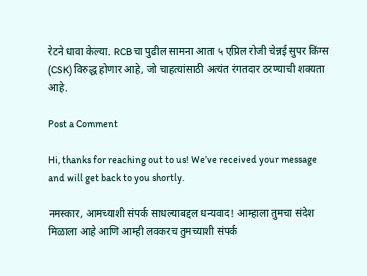रेटने धावा केल्या. RCB चा पुढील सामना आता ५ एप्रिल रोजी चेन्नई सुपर किंग्स (CSK) विरुद्ध होणार आहे, जो चाहत्यांसाठी अत्यंत रंगतदार ठरण्याची शक्यता आहे.

Post a Comment

Hi, thanks for reaching out to us! We’ve received your message and will get back to you shortly.

नमस्कार, आमच्याशी संपर्क साधल्याबद्दल धन्यवाद! आम्हाला तुमचा संदेश मिळाला आहे आणि आम्ही लवकरच तुमच्याशी संपर्क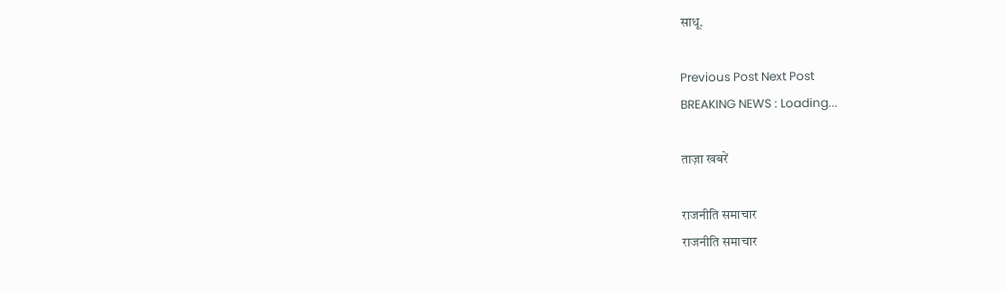साधू.

Previous Post Next Post
BREAKING NEWS : Loading...

ताज़ा खबरें

राजनीति समाचार
राजनीति समाचार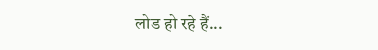लोड हो रहे हैं...